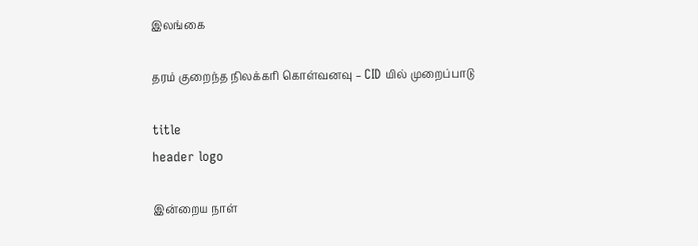இலங்கை

தரம் குறைந்த நிலக்கரி கொள்வனவு – CID யில் முறைப்பாடு

title
header logo

இன்றைய நாள்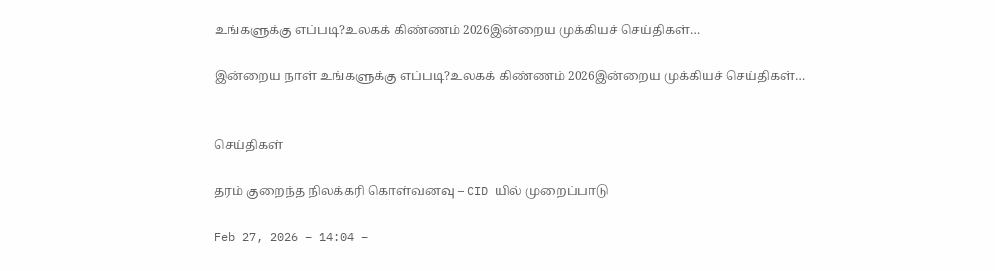உங்களுக்கு எப்படி?உலகக் கிண்ணம் 2026இன்றைய முக்கியச் செய்திகள்…

இன்றைய நாள் உங்களுக்கு எப்படி?உலகக் கிண்ணம் 2026இன்றைய முக்கியச் செய்திகள்…


செய்திகள்

தரம் குறைந்த நிலக்கரி கொள்வனவு – CID யில் முறைப்பாடு

Feb 27, 2026 – 14:04 –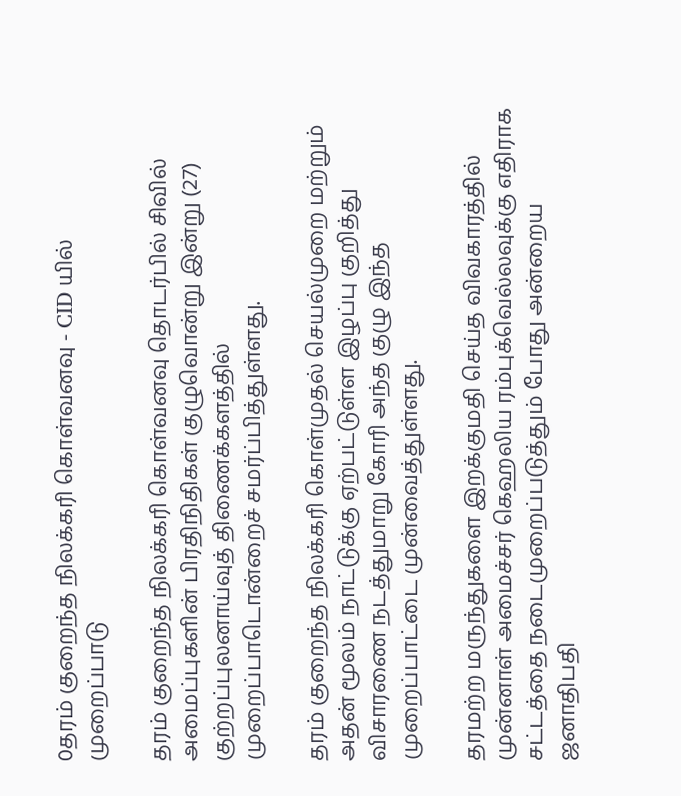0தரம் குறைந்த நிலக்கரி கொள்வனவு - CID யில் முறைப்பாடு

தரம் குறைந்த நிலக்கரி கொள்வனவு தொடர்பில் சிவில் அமைப்புகளின் பிரதிநிதிகள் குழுவொன்று இன்று (27) குற்றப்புலனாய்வுத் திணைக்களத்தில் முறைப்பாடொன்றைச் சமர்ப்பித்துள்ளது.

தரம் குறைந்த நிலக்கரி கொள்முதல் செயல்முறை மற்றும் அதன் மூலம் நாட்டுக்கு ஏற்பட்டுள்ள இழப்பு குறித்து விசாரணை நடத்துமாறு கோரி அந்த குழு இந்த முறைப்பாட்டை முன்வைத்துள்ளது.

தரமற்ற மருந்துகளை இறக்குமதி செய்த விவகாரத்தில் முன்னாள் அமைச்சர் கெஹலிய ரம்புக்வெல்லவுக்கு எதிராக சட்டத்தை நடைமுறைப்படுத்தும் போது அன்றைய ஜனாதிபதி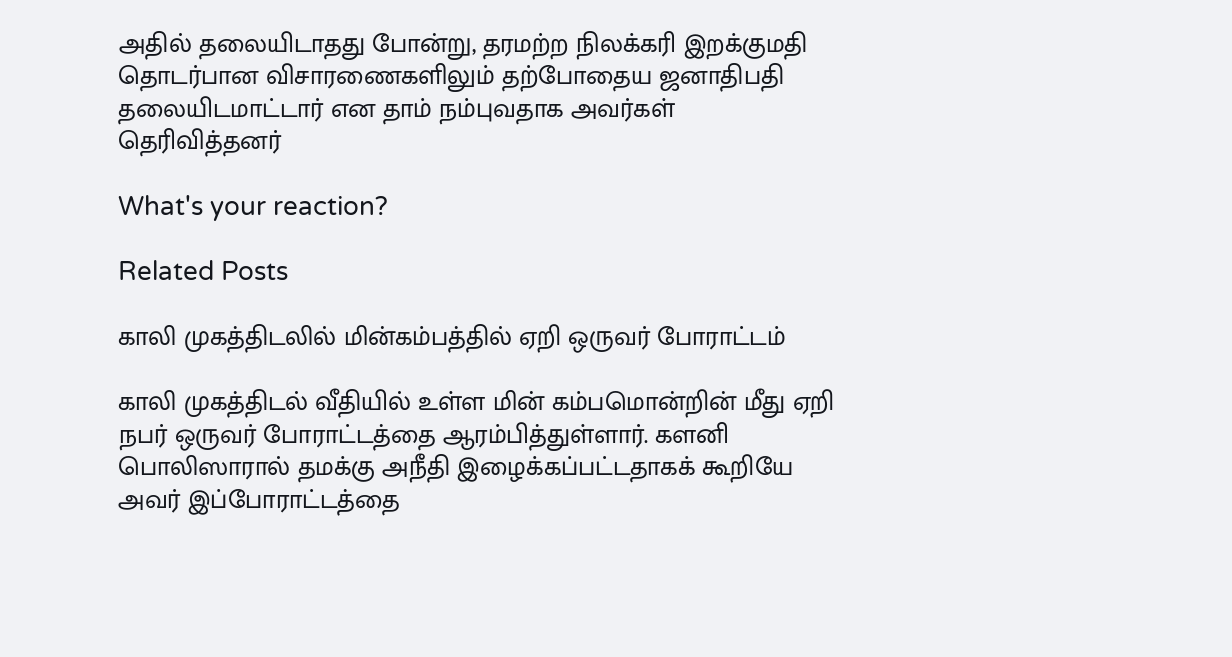அதில் தலையிடாதது போன்று, தரமற்ற நிலக்கரி இறக்குமதி தொடர்பான விசாரணைகளிலும் தற்போதைய ஜனாதிபதி தலையிடமாட்டார் என தாம் நம்புவதாக அவர்கள் தெரிவித்தனர்

What's your reaction?

Related Posts

காலி முகத்திடலில் மின்கம்பத்தில் ஏறி ஒருவர் போராட்டம்

காலி முகத்திடல் வீதியில் உள்ள மின் கம்பமொன்றின் மீது ஏறி நபர் ஒருவர் போராட்டத்தை ஆரம்பித்துள்ளார். களனி பொலிஸாரால் தமக்கு அநீதி இழைக்கப்பட்டதாகக் கூறியே அவர் இப்போராட்டத்தை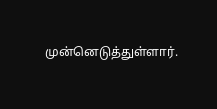முன்னெடுத்துள்ளார்.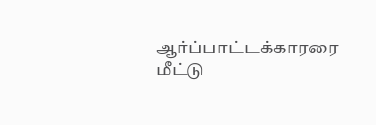ஆர்ப்பாட்டக்காரரை மீட்டு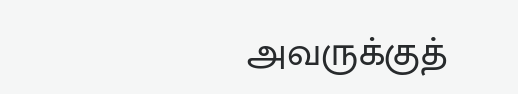அவருக்குத்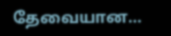தேவையான…